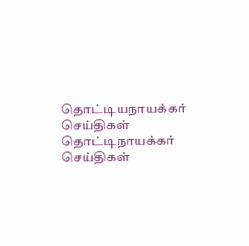தொட்டியநாயக்கர் செய்திகள்
தொட்டிநாயக்கர்
செய்திகள்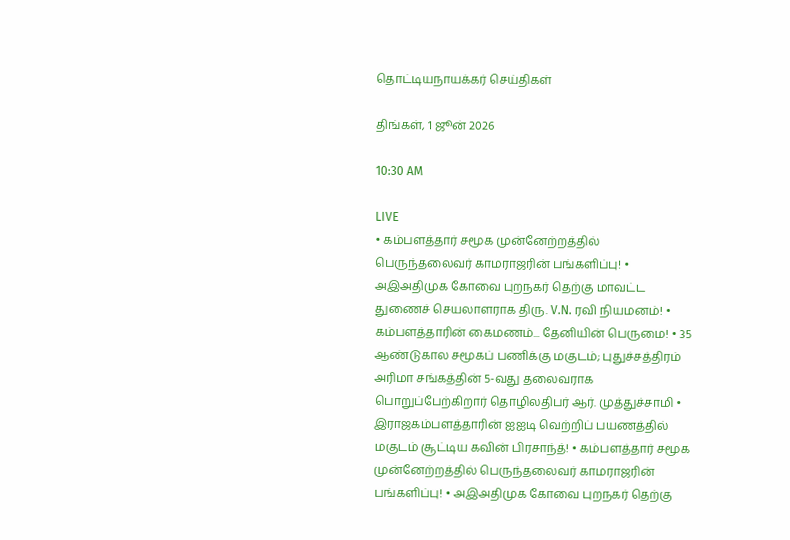தொட்டியநாயக்கர் செய்திகள்

திங்கள், 1 ஜூன் 2026

10:30 AM

LIVE
• கம்பளத்தார் சமூக முன்னேற்றத்தில் பெருந்தலைவர் காமராஜரின் பங்களிப்பு! • அஇஅதிமுக கோவை புறநகர் தெற்கு மாவட்ட துணைச் செயலாளராக திரு. V.N. ரவி நியமனம்! • கம்பளத்தாரின் கைமணம்... தேனியின் பெருமை! • 35 ஆண்டுகால சமூகப் பணிக்கு மகுடம்; புதுச்சத்திரம் அரிமா சங்கத்தின் 5-வது தலைவராக பொறுப்பேற்கிறார் தொழிலதிபர் ஆர். முத்துச்சாமி • இராஜகம்பளத்தாரின் ஐஐடி வெற்றிப் பயணத்தில் மகுடம் சூட்டிய கவின் பிரசாந்த்! • கம்பளத்தார் சமூக முன்னேற்றத்தில் பெருந்தலைவர் காமராஜரின் பங்களிப்பு! • அஇஅதிமுக கோவை புறநகர் தெற்கு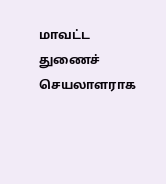மாவட்ட துணைச் செயலாளராக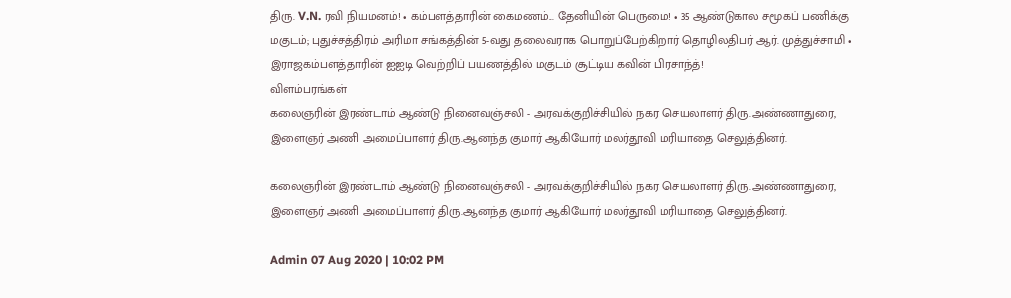திரு. V.N. ரவி நியமனம்! • கம்பளத்தாரின் கைமணம்... தேனியின் பெருமை! • 35 ஆண்டுகால சமூகப் பணிக்கு மகுடம்; புதுச்சத்திரம் அரிமா சங்கத்தின் 5-வது தலைவராக பொறுப்பேற்கிறார் தொழிலதிபர் ஆர். முத்துச்சாமி • இராஜகம்பளத்தாரின் ஐஐடி வெற்றிப் பயணத்தில் மகுடம் சூட்டிய கவின் பிரசாந்த்!
விளம்பரங்கள்
கலைஞரின் இரண்டாம் ஆண்டு நினைவஞ்சலி - அரவக்குறிச்சியில் நகர செயலாளர் திரு.அண்ணாதுரை, இளைஞர் அணி அமைப்பாளர் திரு.ஆனந்த குமார் ஆகியோர் மலர்தூவி மரியாதை செலுத்தினர்.

கலைஞரின் இரண்டாம் ஆண்டு நினைவஞ்சலி - அரவக்குறிச்சியில் நகர செயலாளர் திரு.அண்ணாதுரை, இளைஞர் அணி அமைப்பாளர் திரு.ஆனந்த குமார் ஆகியோர் மலர்தூவி மரியாதை செலுத்தினர்.

Admin 07 Aug 2020 | 10:02 PM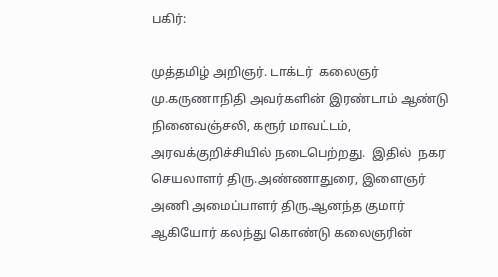பகிர்:

முத்தமிழ் அறிஞர். டாக்டர்  கலைஞர் மு.கருணாநிதி அவர்களின் இரண்டாம் ஆண்டு நினைவஞ்சலி, கரூர் மாவட்டம், அரவக்குறிச்சியில் நடைபெற்றது.  இதில்  நகர செயலாளர் திரு.அண்ணாதுரை, இளைஞர் அணி அமைப்பாளர் திரு.ஆனந்த குமார் ஆகியோர் கலந்து கொண்டு கலைஞரின்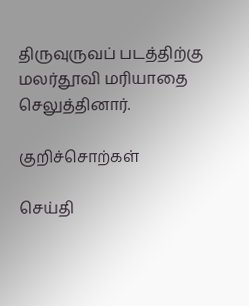திருவுருவப் படத்திற்கு மலர்தூவி மரியாதை செலுத்தினார்.

குறிச்சொற்கள்

செய்தி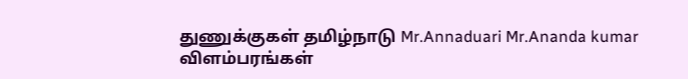துணுக்குகள் தமிழ்நாடு Mr.Annaduari Mr.Ananda kumar
விளம்பரங்கள்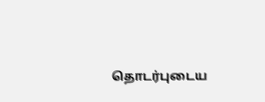தொடர்புடைய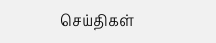செய்திகள்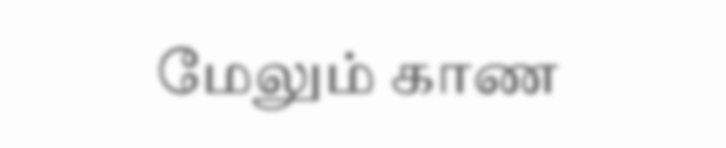மேலும் காண